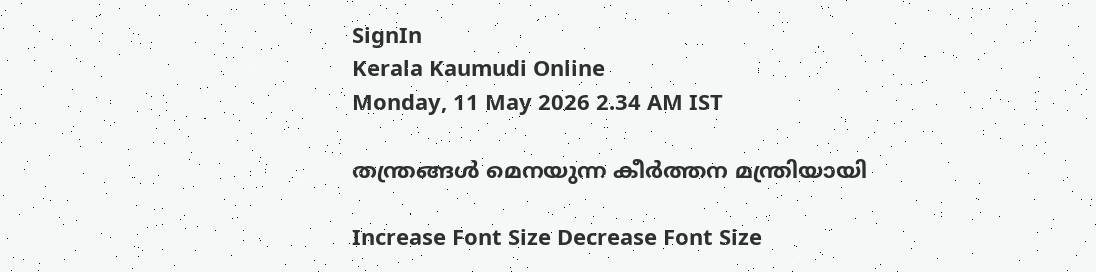SignIn
Kerala Kaumudi Online
Monday, 11 May 2026 2.34 AM IST

തന്ത്രങ്ങൾ മെനയുന്ന കീർത്തന മന്ത്രിയായി

Increase Font Size Decrease Font Size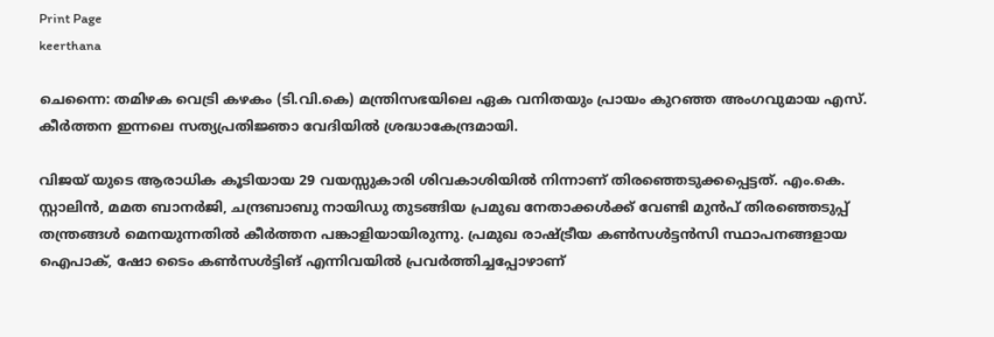Print Page
keerthana

ചെന്നൈ: തമിഴക വെട്രി കഴകം (ടി.വി.കെ) മന്ത്രിസഭയിലെ ഏക വനിതയും പ്രായം കുറഞ്ഞ അംഗവുമായ എസ്. കീ‌ർത്തന ഇന്നലെ സത്യപ്രതിജ്ഞാ വേദിയിൽ ശ്രദ്ധാകേന്ദ്രമായി.

വിജയ് യുടെ ആരാധിക കൂടിയായ 29 വയസ്സുകാരി ശിവകാശിയിൽ നിന്നാണ് തിരഞ്ഞെടുക്കപ്പെട്ടത്. എം.കെ. സ്റ്റാലിൻ, മമത ബാനർജി, ചന്ദ്രബാബു നായിഡു തുടങ്ങിയ പ്രമുഖ നേതാക്കൾക്ക് വേണ്ടി മുൻപ് തിരഞ്ഞെടുപ്പ് തന്ത്രങ്ങൾ മെനയുന്നതിൽ കീർത്തന പങ്കാളിയായിരുന്നു. പ്രമുഖ രാഷ്ട്രീയ കൺസൾട്ടൻസി സ്ഥാപനങ്ങളായ ഐപാക്, ഷോ ടൈം കൺസൾട്ടിങ് എന്നിവയിൽ പ്രവർത്തിച്ചപ്പോഴാണ്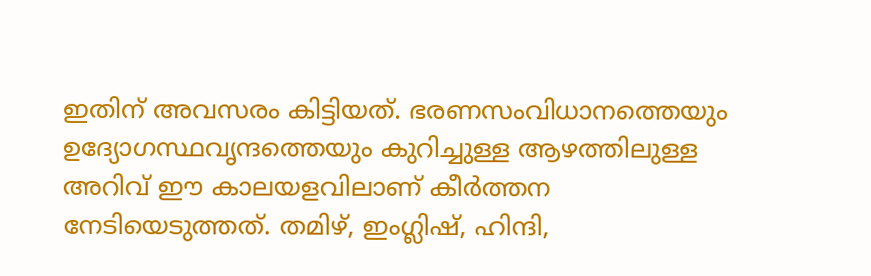ഇതിന് അവസരം കിട്ടിയത്. ഭരണസംവിധാനത്തെയും ഉദ്യോഗസ്ഥവൃന്ദത്തെയും കുറിച്ചുള്ള ആഴത്തിലുള്ള അറിവ് ഈ കാലയളവിലാണ് കീർത്തന നേടിയെടുത്തത്. തമിഴ്, ഇംഗ്ലിഷ്, ഹിന്ദി,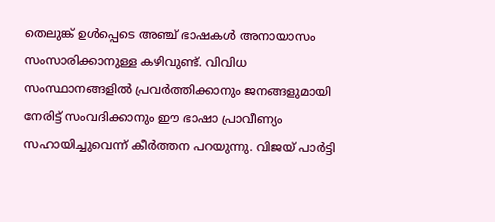തെലുങ്ക് ഉൾപ്പെടെ അഞ്ച് ഭാഷകൾ അനായാസം സംസാരിക്കാനുള്ള കഴിവുണ്ട്. വിവിധ സംസ്ഥാനങ്ങളിൽ പ്രവർത്തിക്കാനും ജനങ്ങളുമായി നേരിട്ട് സംവദിക്കാനും ഈ ഭാഷാ പ്രാവീണ്യം സഹായിച്ചുവെന്ന് കീർത്തന പറയുന്നു. വിജയ് പാർട്ടി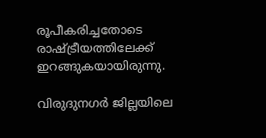രൂപീകരിച്ചതോടെ രാഷ്ട്രീയത്തിലേക്ക് ഇറങ്ങുകയായിരുന്നു.

വിരുദുനഗർ ജില്ലയിലെ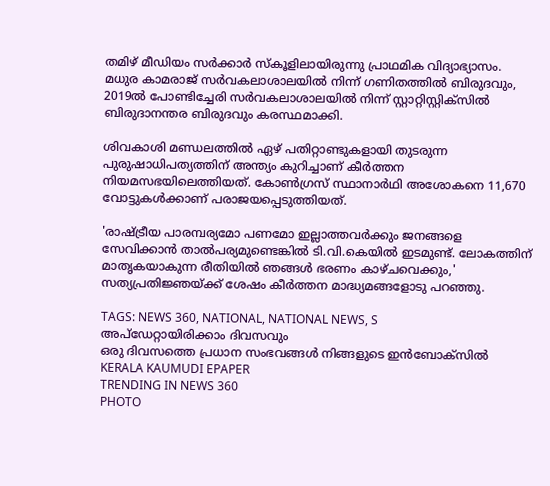തമിഴ് മീഡിയം സർക്കാർ സ്‌കൂളിലായിരുന്നു പ്രാഥമിക വിദ്യാഭ്യാസം. മധുര കാമരാജ് സർവകലാശാലയിൽ നിന്ന് ഗണിതത്തിൽ ബിരുദവും, 2019ൽ പോണ്ടിച്ചേരി സർവകലാശാലയിൽ നിന്ന് സ്റ്റാറ്റിസ്റ്റിക്സിൽ ബിരുദാനന്തര ബിരുദവും കരസ്ഥമാക്കി.

ശിവകാശി മണ്ഡലത്തിൽ ഏഴ് പതിറ്റാണ്ടുകളായി തുടരുന്ന പുരുഷാധിപത്യത്തിന് അന്ത്യം കുറിച്ചാണ് കീർത്തന നിയമസഭയിലെത്തിയത്. കോൺഗ്രസ് സ്ഥാനാർഥി അശോകനെ 11,670 വോട്ടുകൾക്കാണ് പരാജയപ്പെടുത്തിയത്.

'രാഷ്ട്രീയ പാരമ്പര്യമോ പണമോ ഇല്ലാത്തവർക്കും ജനങ്ങളെ സേവിക്കാൻ താൽപര്യമുണ്ടെങ്കിൽ ടി.വി.കെയിൽ ഇടമുണ്ട്. ലോകത്തിന് മാതൃകയാകുന്ന രീതിയിൽ ഞങ്ങൾ ഭരണം കാഴ്ചവെക്കും,' സത്യപ്രതിജ്ഞയ്ക്ക് ശേഷം കീർത്തന മാദ്ധ്യമങ്ങളോടു പറഞ്ഞു.

TAGS: NEWS 360, NATIONAL, NATIONAL NEWS, S
അപ്ഡേറ്റായിരിക്കാം ദിവസവും
ഒരു ദിവസത്തെ പ്രധാന സംഭവങ്ങൾ നിങ്ങളുടെ ഇൻബോക്സിൽ
KERALA KAUMUDI EPAPER
TRENDING IN NEWS 360
PHOTO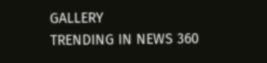GALLERY
TRENDING IN NEWS 360